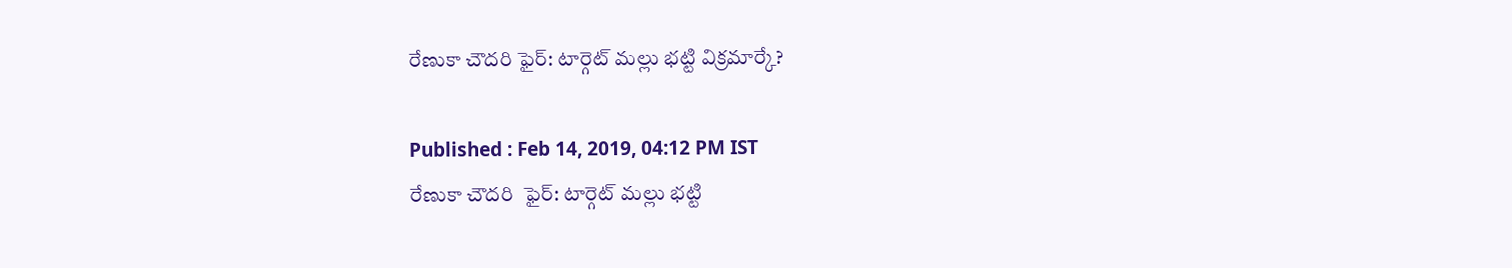రేణుకా చౌదరి ఫైర్: టార్గెట్ మల్లు భట్టి విక్రమార్కే?

Published : Feb 14, 2019, 04:12 PM IST
రేణుకా చౌదరి  ఫైర్: టార్గెట్ మల్లు భట్టి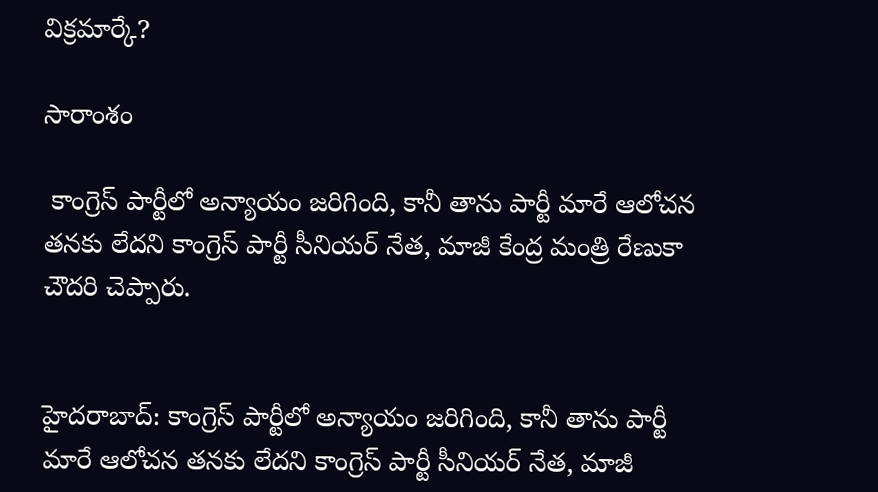విక్రమార్కే?

సారాంశం

 కాంగ్రెస్ పార్టీలో అన్యాయం జరిగింది, కానీ తాను పార్టీ మారే ఆలోచన తనకు లేదని కాంగ్రెస్ పార్టీ సీనియర్ నేత, మాజీ కేంద్ర మంత్రి రేణుకా చౌదరి చెప్పారు.


హైదరాబాద్: కాంగ్రెస్ పార్టీలో అన్యాయం జరిగింది, కానీ తాను పార్టీ మారే ఆలోచన తనకు లేదని కాంగ్రెస్ పార్టీ సీనియర్ నేత, మాజీ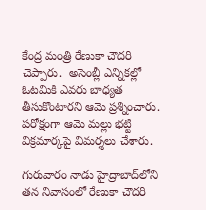కేంద్ర మంత్రి రేణుకా చౌదరి చెప్పారు.  అసెంబ్లీ ఎన్నికల్లో  ఓటమికి ఎవరు బాధ్యత తీసుకొంటారని ఆమె ప్రశ్నించారు. పరోక్షంగా ఆమె మల్లు భట్టి విక్రమార్కపై విమర్శలు చేశారు.

గురువారం నాడు హైద్రాబాద్‌లోని తన నివాసంలో రేణుకా చౌదరి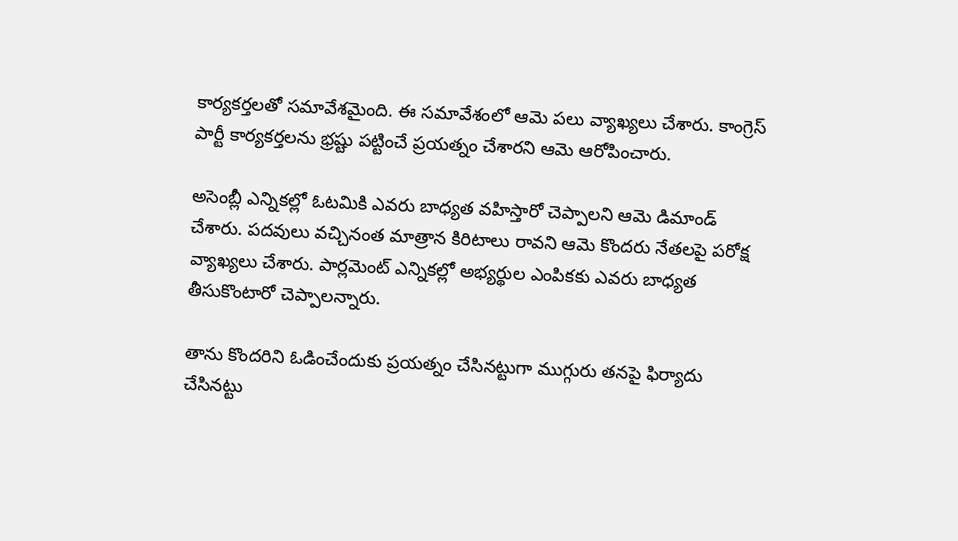కార్యకర్తలతో సమావేశమైంది. ఈ సమావేశంలో ఆమె పలు వ్యాఖ్యలు చేశారు. కాంగ్రెస్ పార్టీ కార్యకర్తలను భ్రష్టు పట్టించే ప్రయత్నం చేశారని ఆమె ఆరోపించారు.

అసెంబ్లీ ఎన్నికల్లో ఓటమికి ఎవరు బాధ్యత వహిస్తారో చెప్పాలని ఆమె డిమాండ్ చేశారు. పదవులు వచ్చినంత మాత్రాన కిరిటాలు రావని ఆమె కొందరు నేతలపై పరోక్ష వ్యాఖ్యలు చేశారు. పార్లమెంట్ ఎన్నికల్లో అభ్యర్థుల ఎంపికకు ఎవరు బాధ్యత తీసుకొంటారో చెప్పాలన్నారు.

తాను కొందరిని ఓడించేందుకు ప్రయత్నం చేసినట్టుగా ముగ్గురు తనపై ఫిర్యాదు చేసినట్టు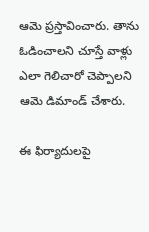ఆమె ప్రస్తావించారు. తాను ఓడించాలని చూస్తే వాళ్లు ఎలా గెలిచారో చెప్పాలని ఆమె డిమాండ్ చేశారు.

ఈ ఫిర్యాదులపై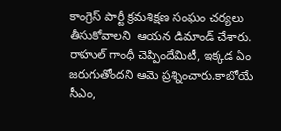కాంగ్రెస్ పార్టీ క్రమశిక్షణ సంఘం చర్యలు తీసుకోవాలని  ఆయన డిమాండ్ చేశారు. రాహుల్ గాంధీ చెప్పిందేమిటీ, ఇక్కడ ఏం జరుగుతోందని ఆమె ప్రశ్నించారు.కాబోయే సీఎం,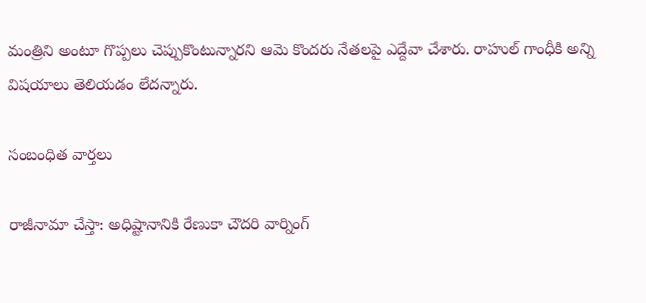మంత్రిని అంటూ గొప్పలు చెప్పుకొంటున్నారని ఆమె కొందరు నేతలపై ఎద్దేవా చేశారు. రాహుల్ గాంధీకి అన్ని విషయాలు తెలియడం లేదన్నారు.

సంబంధిత వార్తలు

రాజీనామా చేస్తా: అధిష్టానానికి రేణుకా చౌదరి వార్నింగ్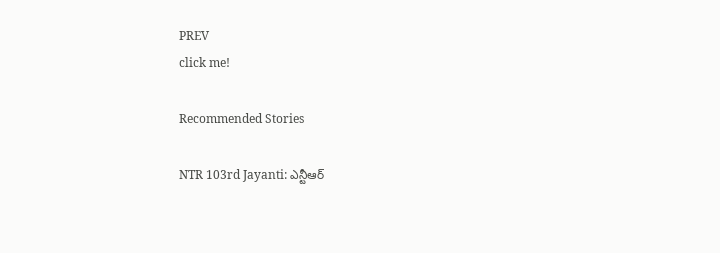PREV
click me!

Recommended Stories

NTR 103rd Jayanti: ఎన్టీఆర్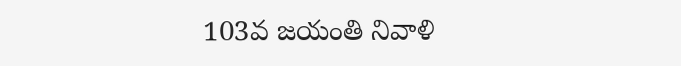103వ జయంతి నివాళి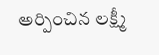అర్పించిన లక్ష్మీ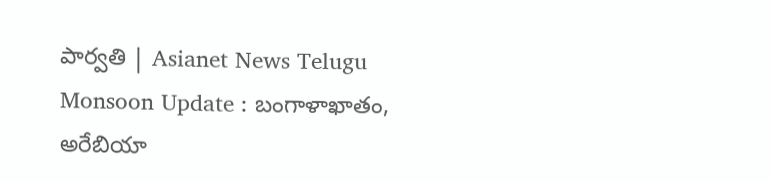పార్వతి | Asianet News Telugu
Monsoon Update : బంగాళాఖాతం, అరేబియా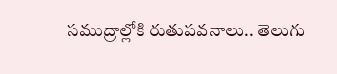సముద్రాల్లోకి రుతుపవనాలు.. తెలుగు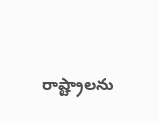రాష్ట్రాలను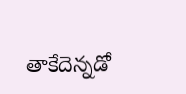తాకేదెన్నడో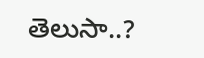తెలుసా..?